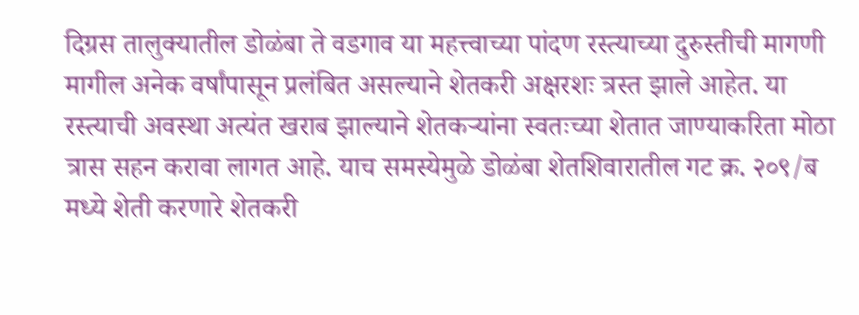दिग्रस तालुक्यातील डोळंबा ते वडगाव या महत्त्वाच्या पांदण रस्त्याच्या दुरुस्तीची मागणी मागील अनेक वर्षांपासून प्रलंबित असल्याने शेतकरी अक्षरशः त्रस्त झाले आहेत. या रस्त्याची अवस्था अत्यंत खराब झाल्याने शेतकऱ्यांना स्वतःच्या शेतात जाण्याकरिता मोठा त्रास सहन करावा लागत आहे. याच समस्येमुळे डोळंबा शेतशिवारातील गट क्र. २०९/ब मध्ये शेती करणारे शेतकरी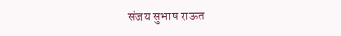संजय सुभाष राऊत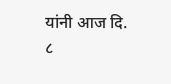यांनी आज दि. ८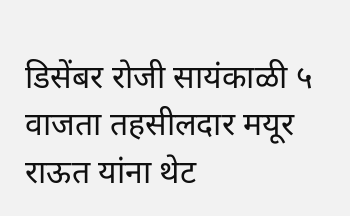डिसेंबर रोजी सायंकाळी ५ वाजता तहसीलदार मयूर राऊत यांना थेट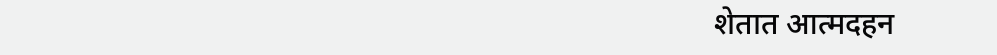शेतात आत्मदहन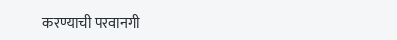करण्याची परवानगी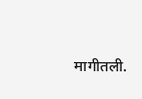मागीतली.